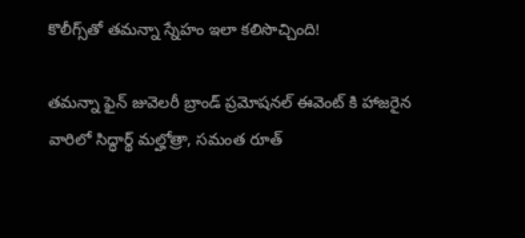కొలీగ్స్‌తో త‌మ‌న్నా స్నేహం ఇలా క‌లిసొచ్చింది!

త‌మ‌న్నా ఫైన్ జువెల‌రీ బ్రాండ్ ప్ర‌మోష‌న‌ల్ ఈవెంట్ కి హాజ‌రైన వారిలో సిద్ధార్థ్ మల్హోత్రా, సమంత రూత్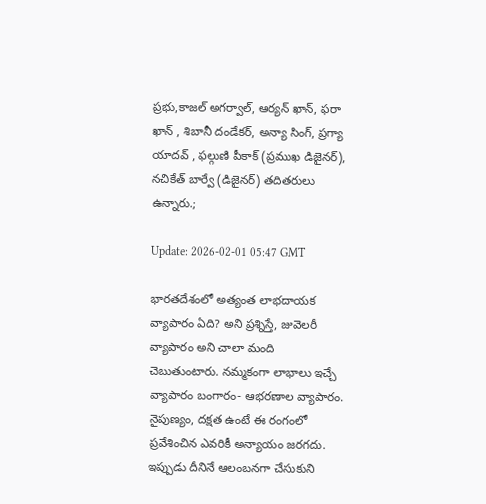ప్రభు,కాజల్ అగర్వాల్, ఆర్యన్ ఖాన్, ఫరా ఖాన్ , శిబానీ దండేకర్, అన్యా సింగ్, ప్రగ్యా యాదవ్ , ఫల్గుణి పీకాక్ (ప్రముఖ డిజైనర్), నచికేత్ బార్వే (డిజైనర్) త‌దిత‌రులు ఉన్నారు.;

Update: 2026-02-01 05:47 GMT

భార‌త‌దేశంలో అత్యంత లాభ‌దాయ‌క వ్యాపారం ఏది? అని ప్ర‌శ్నిస్తే, జువెల‌రీ వ్యాపారం అని చాలా మంది చెబుతుంటారు. న‌మ్మ‌కంగా లాభాలు ఇచ్చే వ్యాపారం బంగారం- ఆభ‌ర‌ణాల‌ వ్యాపారం. నైపుణ్యం, ద‌క్ష‌త ఉంటే ఈ రంగంలో ప్ర‌వేశించిన ఎవ‌రికీ అన్యాయం జ‌ర‌గ‌దు. ఇప్పుడు దీనినే ఆలంబ‌న‌గా చేసుకుని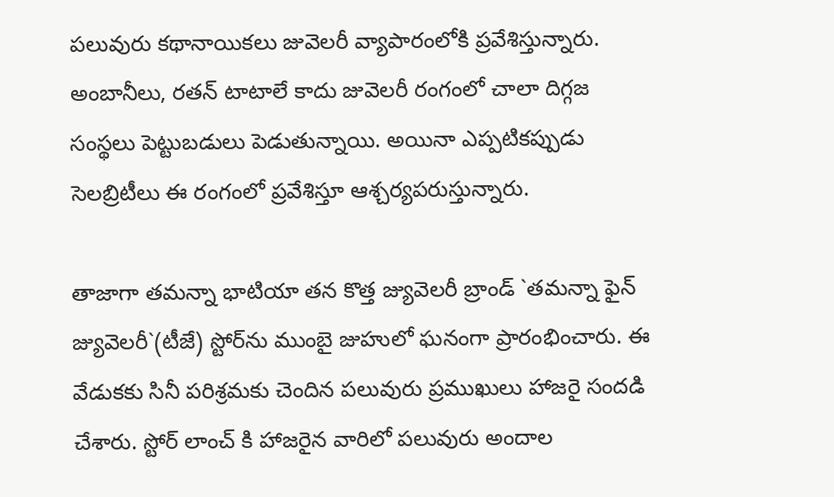ప‌లువురు క‌థానాయిక‌లు జువెల‌రీ వ్యాపారంలోకి ప్ర‌వేశిస్తున్నారు. అంబానీలు, ర‌త‌న్ టాటాలే కాదు జువెల‌రీ రంగంలో చాలా దిగ్గ‌జ సంస్థ‌లు పెట్టుబ‌డులు పెడుతున్నాయి. అయినా ఎప్ప‌టిక‌ప్పుడు సెల‌బ్రిటీలు ఈ రంగంలో ప్ర‌వేశిస్తూ ఆశ్చ‌ర్య‌ప‌రుస్తున్నారు.

తాజాగా తమన్నా భాటియా తన కొత్త జ్యువెలరీ బ్రాండ్ `తమన్నా ఫైన్ జ్యువెలరీ`(టీజే) స్టోర్‌ను ముంబై జుహులో ఘనంగా ప్రారంభించారు. ఈ వేడుకకు సినీ పరిశ్రమకు చెందిన పలువురు ప్రముఖులు హాజరై సందడి చేశారు. స్టోర్ లాంచ్ కి హాజ‌రైన వారిలో ప‌లువురు అందాల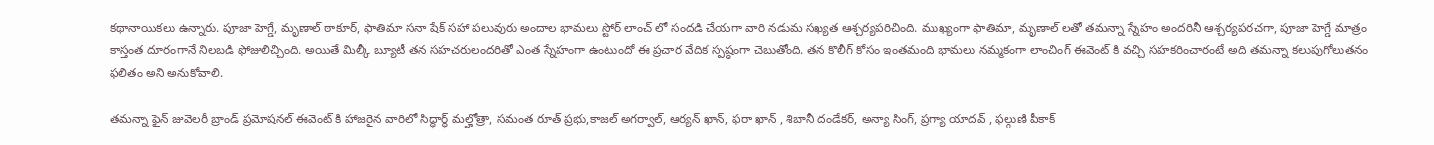క‌థానాయిక‌లు ఉన్నారు. పూజా హెగ్డే, మృణాల్ ఠాకూర్, ఫాతిమా స‌నా షేక్ స‌హా ప‌లువురు అందాల భామ‌లు స్టోర్ లాంచ్ లో సంద‌డి చేయ‌గా వారి న‌డుమ స‌ఖ్య‌త ఆశ్చ‌ర్య‌ప‌రిచింది. ముఖ్యంగా ఫాతిమా, మృణాల్ ల‌తో త‌మ‌న్నా స్నేహం అంద‌రినీ ఆశ్చ‌ర్య‌ప‌ర‌చ‌గా, పూజా హెగ్డే మాత్రం కాస్తంత దూరంగానే నిల‌బ‌డి ఫోజులిచ్చింది. అయితే మిల్కీ బ్యూటీ త‌న స‌హ‌చ‌రులంద‌రితో ఎంత స్నేహంగా ఉంటుందో ఈ ప్ర‌చార వేదిక స్ప‌ష్ఠంగా చెబుతోంది. త‌న కొలీగ్ కోసం ఇంత‌మంది భామ‌లు న‌మ్మ‌కంగా లాంచింగ్ ఈవెంట్ కి వ‌చ్చి స‌హ‌క‌రించారంటే అది త‌మ‌న్నా క‌లుపుగోలుత‌నం ఫ‌లితం అని అనుకోవాలి.

త‌మ‌న్నా ఫైన్ జువెల‌రీ బ్రాండ్ ప్ర‌మోష‌న‌ల్ ఈవెంట్ కి హాజ‌రైన వారిలో సిద్ధార్థ్ మల్హోత్రా, సమంత రూత్ ప్రభు,కాజల్ అగర్వాల్, ఆర్యన్ ఖాన్, ఫరా ఖాన్ , శిబానీ దండేకర్, అన్యా సింగ్, ప్రగ్యా యాదవ్ , ఫల్గుణి పీకాక్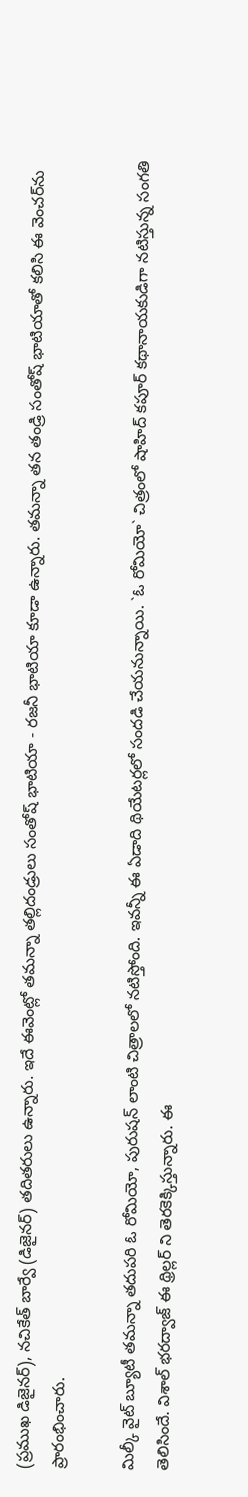(ప్రముఖ డిజైనర్), నచికేత్ బార్వే (డిజైనర్) త‌దిత‌రులు ఉన్నారు. ఇదే ఈవెంట్లో త‌మ‌న్నా త‌ల్లిదండ్రులు సంతోష్ భాటియా - ర‌జ‌నీ భాటియా కూడా ఉన్నారు. త‌మ‌న్నా తన తండ్రి సంతోష్ భాటియాతో కలిసి ఈ వెంచర్‌ను ప్రారంభించారు.

మిల్కీ వైట్ బ్యూటీ తమన్నా త‌దుప‌రి ఓ రోమియో, పురుష‌న్ లాంటి చిత్రాల‌లో న‌టిస్తోంది. ఇవ‌న్నీ ఈ ఏడాది థియేట‌ర్ల‌లో సంద‌డి చేయ‌నున్నాయి. `ఓ రోమియో` చిత్రంలో షాహిద్ క‌పూర్ క‌థానాయ‌కుడిగా న‌టిస్తున్న సంగ‌తి తెలిసిందే. విశాల్ భరద్వాజ్ ఈ థ్రిల్ల‌ర్ ని తెరకెక్కిస్తున్నారు. ఈ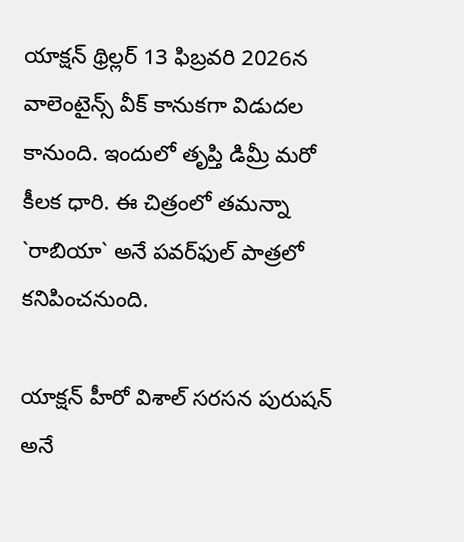యాక్షన్ థ్రిల్లర్ 13 ఫిబ్రవరి 2026న వాలెంటైన్స్ వీక్ కానుక‌గా విడుదల కానుంది. ఇందులో తృప్తి డిమ్రీ మ‌రో కీల‌క ధారి. ఈ చిత్రంలో తమన్నా `రాబియా` అనే పవర్‌ఫుల్ పాత్రలో కనిపించనుంది.

యాక్ష‌న్ హీరో విశాల్ స‌ర‌స‌న పురుష‌న్ అనే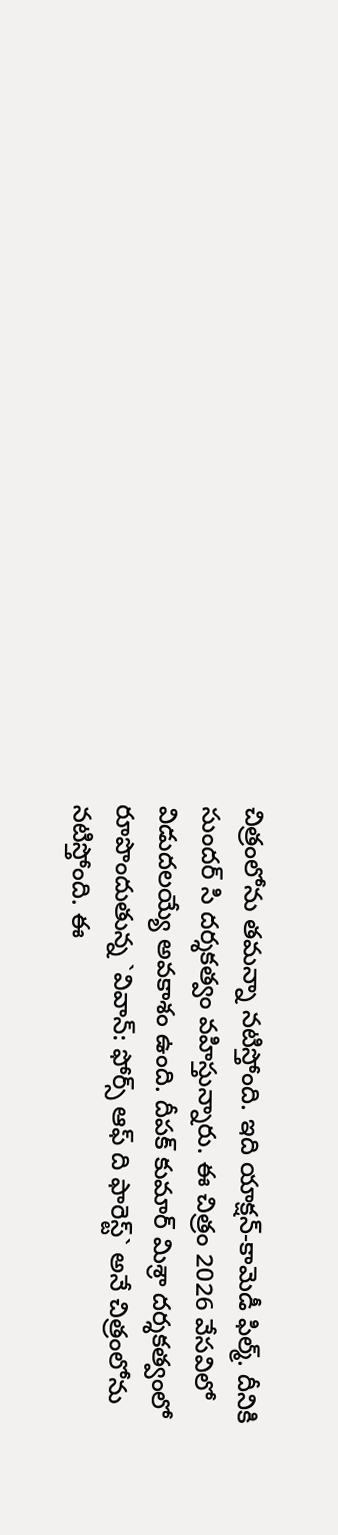చిత్రంలోను త‌మ‌న్నా న‌టిస్తోంది. ఇది యాక్షన్-కామెడీ ఫిల్మ్. దీనికి సుందర్ సి దర్శకత్వం వహిస్తున్నారు. ఈ చిత్రం 2026 వేసవిలో విడుదలయ్యే అవకాశం ఉంది. దీపక్ కుమార్ మిశ్రా దర్శకత్వంలో రూపొందుతున్న `వివాన్: ఫోర్స్ ఆఫ్ ది ఫారెస్ట్` అనే చిత్రంలోను న‌టిస్తోంది. ఈ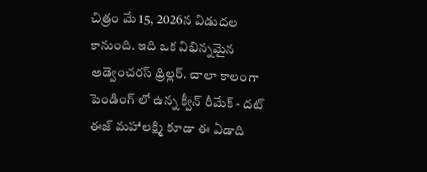చిత్రం మే 15, 2026న విడుదల కానుంది. ఇది ఒక విభిన్నమైన అడ్వెంచరస్ థ్రిల్లర్‌. చాలా కాలంగా పెండింగ్ లో ఉన్న క్వీన్ రీమేక్ - దట్ ఈజ్ మహాలక్ష్మి కూడా ఈ ఏడాది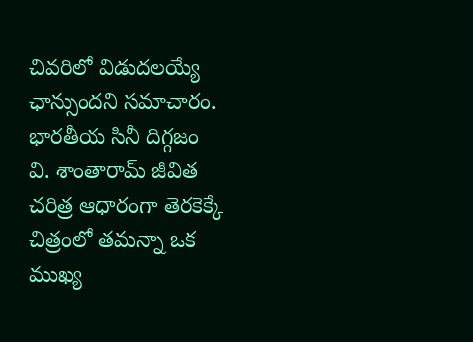చివ‌రిలో విడుద‌ల‌య్యే ఛాన్సుంద‌ని స‌మాచారం. భారతీయ సినీ దిగ్గజం వి. శాంతారామ్ జీవిత చరిత్ర ఆధారంగా తెరకెక్కే చిత్రంలో తమన్నా ఒక ముఖ్య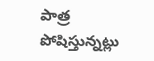పాత్ర పోషిస్తున్నట్లు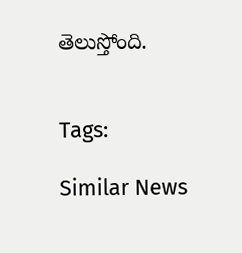తెలుస్తోంది.


Tags:

Similar News